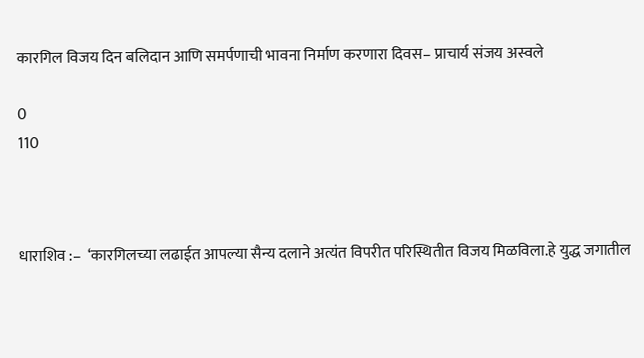कारगिल विजय दिन बलिदान आणि समर्पणाची भावना निर्माण करणारा दिवस– प्राचार्य संजय अस्वले

0
110



धाराशिव :–  ‘कारगिलच्या लढाईत आपल्या सैन्य दलाने अत्यंत विपरीत परिस्थितीत विजय मिळविला.हे युद्ध जगातील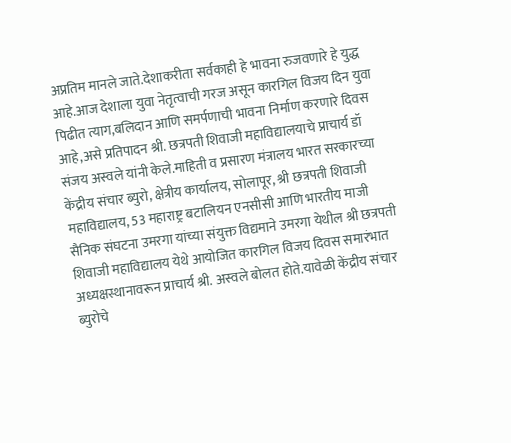अप्रतिम मानले जाते.देशाकरीता सर्वकाही हे भावना रुजवणारे हे युद्ध आहे.आज देशाला युवा नेतृत्वाची गरज असून कारगिल विजय दिन युवा पिढीत त्याग,बलिदान आणि समर्पणाची भावना निर्माण करणारे दिवस आहे,असे प्रतिपादन श्री. छत्रपती शिवाजी महाविद्यालयाचे प्राचार्य डॉ संजय अस्वले यांनी केले.माहिती व प्रसारण मंत्रालय भारत सरकारच्या केंद्रीय संचार ब्युरो, क्षेत्रीय कार्यालय, सोलापूर, श्री छत्रपती शिवाजी महाविद्यालय, 53 महाराष्ट्र बटालियन एनसीसी आणि भारतीय माजी सैनिक संघटना उमरगा यांच्या संयुक्त विद्यमाने उमरगा येथील श्री छत्रपती शिवाजी महाविद्यालय येथे आयोजित कारगिल विजय दिवस समारंभात अध्यक्षस्थानावरून प्राचार्य श्री. अस्वले बोलत होते.यावेळी केंद्रीय संचार ब्युरोचे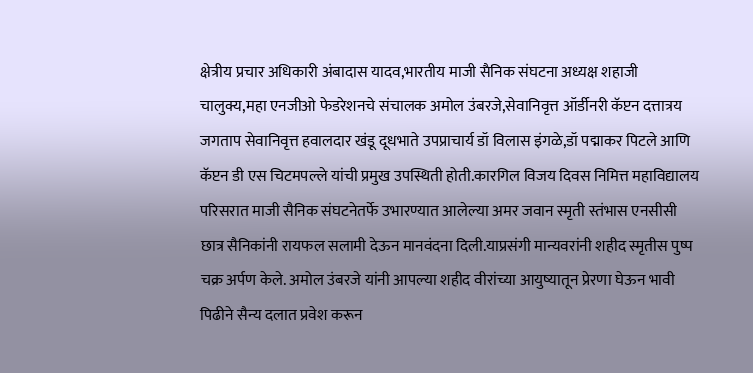क्षेत्रीय प्रचार अधिकारी अंबादास यादव,भारतीय माजी सैनिक संघटना अध्यक्ष शहाजी चालुक्य,महा एनजीओ फेडरेशनचे संचालक अमोल उंबरजे,सेवानिवृत्त ऑर्डीनरी कॅप्टन दत्तात्रय जगताप सेवानिवृत्त हवालदार खंडू दूधभाते उपप्राचार्य डॉ विलास इंगळे,डॉ पद्माकर पिटले आणि कॅप्टन डी एस चिटमपल्ले यांची प्रमुख उपस्थिती होती.कारगिल विजय दिवस निमित्त महाविद्यालय परिसरात माजी सैनिक संघटनेतर्फे उभारण्यात आलेल्या अमर जवान स्मृती स्तंभास एनसीसी छात्र सैनिकांनी रायफल सलामी देऊन मानवंदना दिली.याप्रसंगी मान्यवरांनी शहीद स्मृतीस पुष्प चक्र अर्पण केले. अमोल उंबरजे यांनी आपल्या शहीद वीरांच्या आयुष्यातून प्रेरणा घेऊन भावी पिढीने सैन्य दलात प्रवेश करून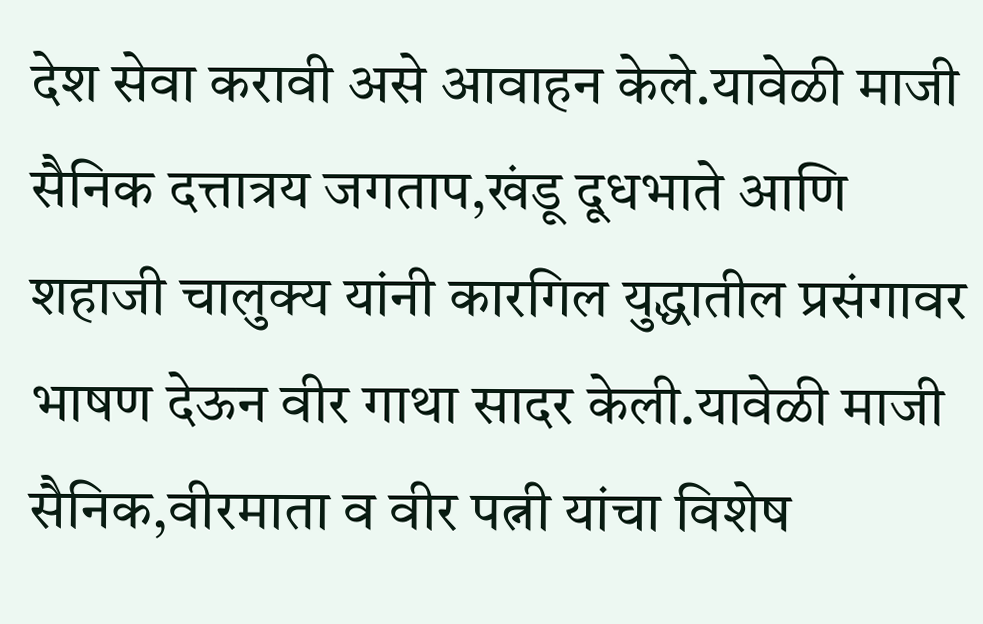देश सेवा करावी असे आवाहन केले.यावेळी माजी सैनिक दत्तात्रय जगताप,खंडू दूधभाते आणि शहाजी चालुक्य यांनी कारगिल युद्धातील प्रसंगावर भाषण देऊन वीर गाथा सादर केली.यावेळी माजी सैनिक,वीरमाता व वीर पत्नी यांचा विशेष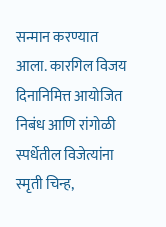सन्मान करण्यात आला. कारगिल विजय दिनानिमित्त आयोजित निबंध आणि रांगोळी स्पर्धेतील विजेत्यांना स्मृती चिन्ह,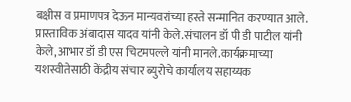बक्षीस व प्रमाणपत्र देऊन मान्यवरांच्या हस्ते सन्मानित करण्यात आले. प्रास्ताविक अंबादास यादव यांनी केले.संचालन डॉ पी डी पाटील यांनी केले,आभार डॉ डी एस चिटमपल्ले यांनी मानले.कार्यक्रमाच्या यशस्वीतेसाठी केंद्रीय संचार ब्युरोचे कार्यालय सहाय्यक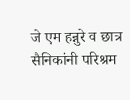जे एम हन्नुरे व छात्र सैनिकांनी परिश्रम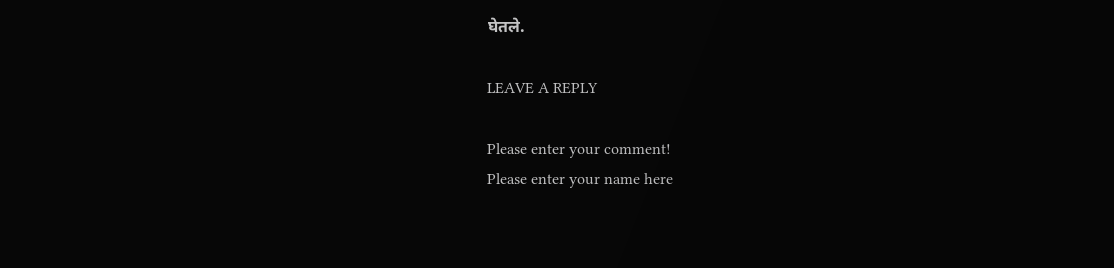घेतले.

LEAVE A REPLY

Please enter your comment!
Please enter your name here